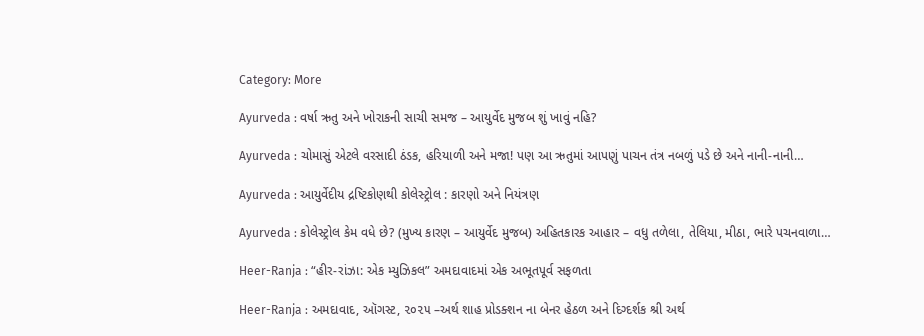Category: More

Ayurveda : વર્ષા ઋતુ અને ખોરાકની સાચી સમજ – આયુર્વેદ મુજબ શું ખાવું નહિ?

Ayurveda : ચોમાસું એટલે વરસાદી ઠંડક, હરિયાળી અને મજા! પણ આ ઋતુમાં આપણું પાચન તંત્ર નબળું પડે છે અને નાની-નાની…

Ayurveda : આયુર્વેદીય દ્રષ્ટિકોણથી કોલેસ્ટ્રોલ : કારણો અને નિયંત્રણ

Ayurveda : કોલેસ્ટ્રોલ કેમ વધે છે? (મુખ્ય કારણ – આયુર્વેદ મુજબ) અહિતકારક આહાર – વધુ તળેલા, તેલિયા, મીઠા, ભારે પચનવાળા…

Heer-Ranja : “હીર-રાંઝા: એક મ્યુઝિકલ” અમદાવાદમાં એક અભૂતપૂર્વ સફળતા

Heer-Ranja : અમદાવાદ, ઑગસ્ટ, ૨૦૨૫ –અર્થ શાહ પ્રોડક્શન ના બેનર હેઠળ અને દિગ્દર્શક શ્રી અર્થ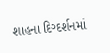શાહના દિગ્દર્શનમાં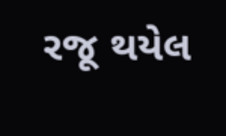રજૂ થયેલ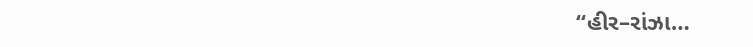“હીર–રાંઝા…